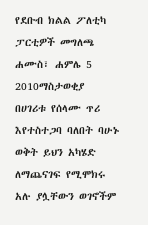የደቡብ ክልል ፖለቲካ ፓርቲዎች መግለጫ
ሐሙስ፣ ሐምሌ 5 2010ማስታወቂያ
በሀገሪቱ የሰላሙ ጥሪ እየተስተጋባ ባለበት ባሁኑ ወቅት ይህን አካሄድ ለማጨናገፍ የሚሞክሩ አሉ ያሏቸውን ወገኖችም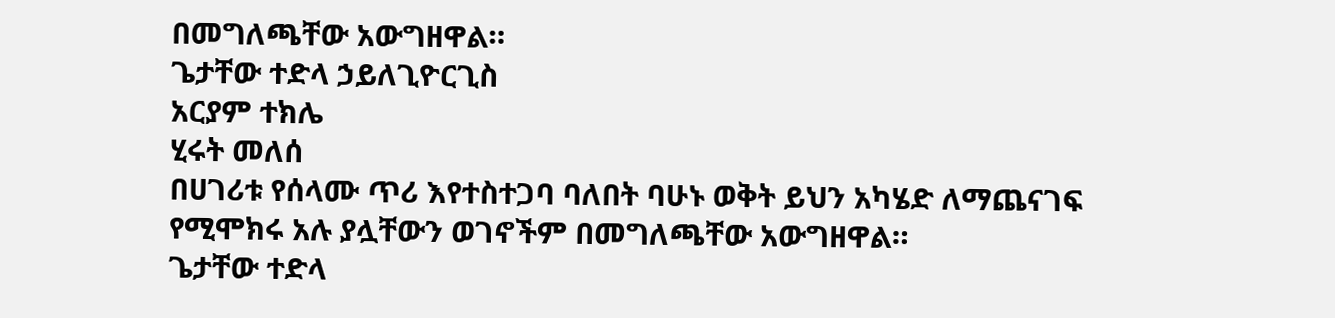በመግለጫቸው አውግዘዋል።
ጌታቸው ተድላ ኃይለጊዮርጊስ
አርያም ተክሌ
ሂሩት መለሰ
በሀገሪቱ የሰላሙ ጥሪ እየተስተጋባ ባለበት ባሁኑ ወቅት ይህን አካሄድ ለማጨናገፍ የሚሞክሩ አሉ ያሏቸውን ወገኖችም በመግለጫቸው አውግዘዋል።
ጌታቸው ተድላ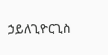ኃይለጊዮርጊስ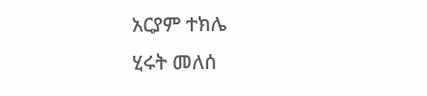አርያም ተክሌ
ሂሩት መለሰ